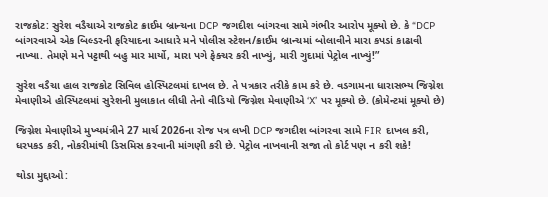રાજકોટ: સુરેશ વડૈચાએ રાજકોટ ક્રાઈમ બ્રાન્ચના DCP જગદીશ બાંગરવા સામે ગંભીર આરોપ મૂક્યો છે. કે “DCP બાંગરવાએ એક બિલ્ડરની ફરિયાદના આધારે મને પોલીસ સ્ટેશન/ક્રાઈમ બ્રાન્ચમાં બોલાવીને મારા કપડાં કાઢાવી નાખ્યા. તેમણે મને પટ્ટાથી બહુ માર માર્યો, મારા પગે ફેક્ચર કરી નાખ્યું, મારી ગુદામાં પેટ્રોલ નાખ્યું!”

સુરેશ વડૈચા હાલ રાજકોટ સિવિલ હોસ્પિટલમાં દાખલ છે. તે પત્રકાર તરીકે કામ કરે છે. વડગામના ધારાસભ્ય જિગ્નેશ મેવાણીએ હોસ્પિટલમાં સુરેશની મુલાકાત લીધી તેનો વીડિયો જિગ્નેશ મેવાણીએ ‘X’ પર મૂક્યો છે. (કોમેન્ટમાં મૂક્યો છે)

જિગ્નેશ મેવાણીએ મુખ્યમંત્રીને 27 માર્ચ 2026ના રોજ પત્ર લખી DCP જગદીશ બાંગરવા સામે FIR દાખલ કરી, ધરપકડ કરી, નોકરીમાંથી ડિસમિસ કરવાની માંગણી કરી છે. પેટ્રોલ નાખવાની સજા તો કોર્ટ પણ ન કરી શકે!

થોડા મુદ્દાઓ: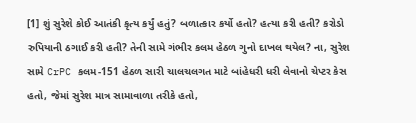[1] શું સુરેશે કોઈ આતંકી કૃત્ય કર્યું હતું? બળાત્કાર કર્યો હતો? હત્યા કરી હતી? કરોડો રુપિયાની ઠગાઈ કરી હતી? તેની સામે ગંભીર કલમ હેઠળ ગુનો દાખલ થયેલ? ના, સુરેશ સામે CrPC કલમ-151 હેઠળ સારી ચાલચલગત માટે બાંહેધરી ધરી લેવાનો ચેપ્ટર કેસ હતો, જેમાં સુરેશ માત્ર સામાવાળા તરીકે હતો,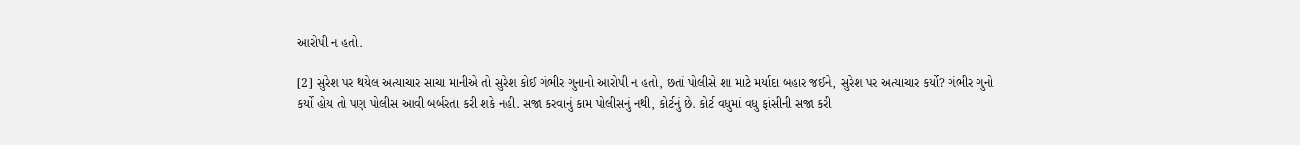આરોપી ન હતો.

[2] સુરેશ પર થયેલ અત્યાચાર સાચા માનીએ તો સુરેશ કોઈ ગંભીર ગુનાનો આરોપી ન હતો, છતાં પોલીસે શા માટે મર્યાદા બહાર જઈને, સુરેશ પર અત્યાચાર કર્યો? ગંભીર ગુનો કર્યો હોય તો પણ પોલીસ આવી બર્બરતા કરી શકે નહી. સજા કરવાનું કામ પોલીસનું નથી, કોર્ટનું છે. કોર્ટ વધુમાં વધુ ફાંસીની સજા કરી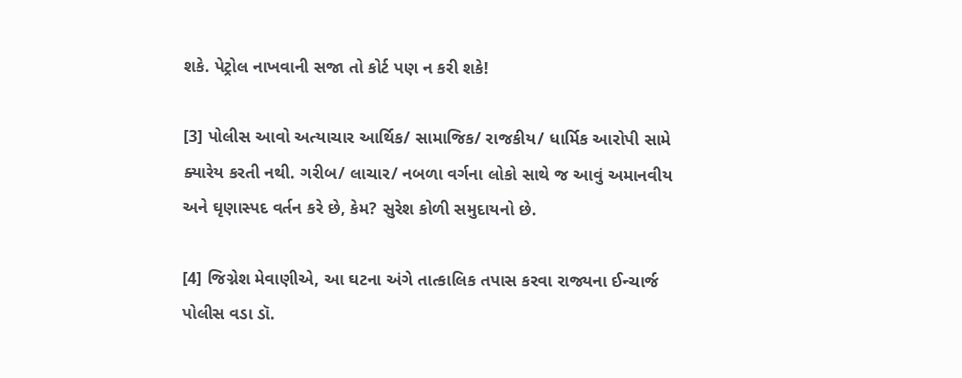શકે. પેટ્રોલ નાખવાની સજા તો કોર્ટ પણ ન કરી શકે!

[3] પોલીસ આવો અત્યાચાર આર્થિક/ સામાજિક/ રાજકીય/ ધાર્મિક આરોપી સામે ક્યારેય કરતી નથી. ગરીબ/ લાચાર/ નબળા વર્ગના લોકો સાથે જ આવું અમાનવીય અને ઘૃણાસ્પદ વર્તન કરે છે, કેમ? સુરેશ કોળી સમુદાયનો છે.

[4] જિગ્નેશ મેવાણીએ, આ ઘટના અંગે તાત્કાલિક તપાસ કરવા રાજ્યના ઈન્ચાર્જ પોલીસ વડા ડૉ.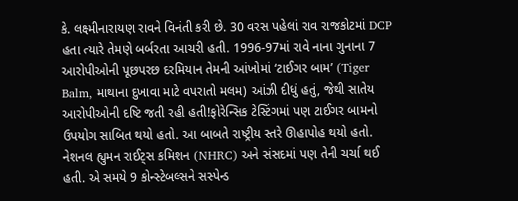કે. લક્ષ્મીનારાયણ રાવને વિનંતી કરી છે. 30 વરસ પહેલાં રાવ રાજકોટમાં DCP હતા ત્યારે તેમણે બર્બરતા આચરી હતી. 1996-97માં રાવે નાના ગુનાના 7 આરોપીઓની પૂછપરછ દરમિયાન તેમની આંખોમાં ‘ટાઈગર બામ’ (Tiger Balm, માથાના દુખાવા માટે વપરાતો મલમ) આંઝી દીધું હતું, જેથી સાતેય આરોપીઓની દષ્ટિ જતી રહી હતી!ફોરેન્સિક ટેસ્ટિંગમાં પણ ટાઈગર બામનો ઉપયોગ સાબિત થયો હતો. આ બાબતે રાષ્ટ્રીય સ્તરે ઊહાપોહ થયો હતો. નેશનલ હ્યુમન રાઈટ્સ કમિશન (NHRC) અને સંસદમાં પણ તેની ચર્ચા થઈ હતી. એ સમયે 9 કોન્સ્ટેબલ્સને સસ્પેન્ડ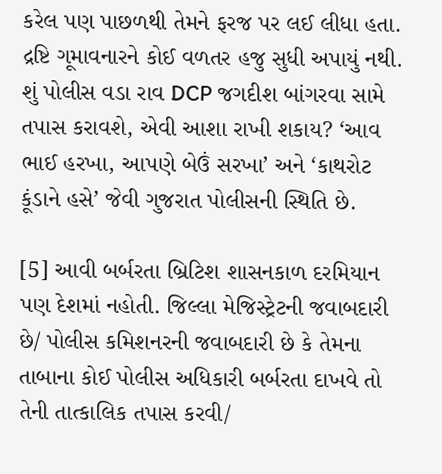કરેલ પણ પાછળથી તેમને ફરજ પર લઈ લીધા હતા. દ્રષ્ટિ ગૂમાવનારને કોઈ વળતર હજુ સુધી અપાયું નથી. શું પોલીસ વડા રાવ DCP જગદીશ બાંગરવા સામે તપાસ કરાવશે, એવી આશા રાખી શકાય? ‘આવ ભાઈ હરખા, આપણે બેઉં સરખા’ અને ‘કાથરોટ કૂંડાને હસે’ જેવી ગુજરાત પોલીસની સ્થિતિ છે.

[5] આવી બર્બરતા બ્રિટિશ શાસનકાળ દરમિયાન પણ દેશમાં નહોતી. જિલ્લા મેજિસ્ટ્રેટની જવાબદારી છે/ પોલીસ કમિશનરની જવાબદારી છે કે તેમના તાબાના કોઈ પોલીસ અધિકારી બર્બરતા દાખવે તો તેની તાત્કાલિક તપાસ કરવી/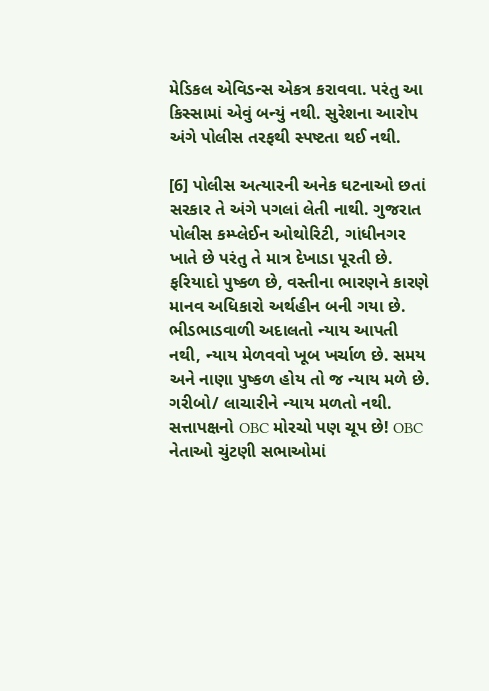મેડિકલ એવિડન્સ એકત્ર કરાવવા. પરંતુ આ કિસ્સામાં એવું બન્યું નથી. સુરેશના આરોપ અંગે પોલીસ તરફથી સ્પષ્ટતા થઈ નથી.

[6] પોલીસ અત્યારની અનેક ઘટનાઓ છતાં સરકાર તે અંગે પગલાં લેતી નાથી. ગુજરાત પોલીસ કમ્પ્લેઈન ઓથોરિટી, ગાંધીનગર ખાતે છે પરંતુ તે માત્ર દેખાડા પૂરતી છે. ફરિયાદો પુષ્કળ છે, વસ્તીના ભારણને કારણે માનવ અધિકારો અર્થહીન બની ગયા છે. ભીડભાડવાળી અદાલતો ન્યાય આપતી નથી, ન્યાય મેળવવો ખૂબ ખર્ચાળ છે. સમય અને નાણા પુષ્કળ હોય તો જ ન્યાય મળે છે. ગરીબો/ લાચારીને ન્યાય મળતો નથી. સત્તાપક્ષનો OBC મોરચો પણ ચૂપ છે! OBC નેતાઓ ચુંટણી સભાઓમાં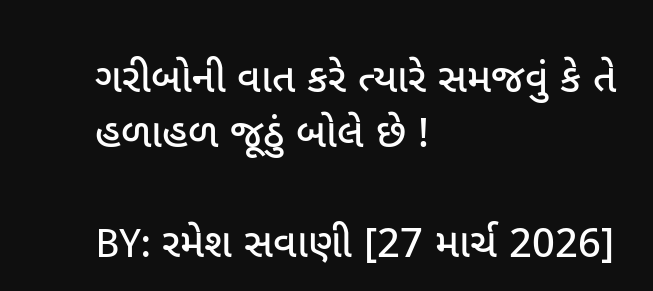ગરીબોની વાત કરે ત્યારે સમજવું કે તે હળાહળ જૂઠું બોલે છે !

BY: રમેશ સવાણી [27 માર્ચ 2026]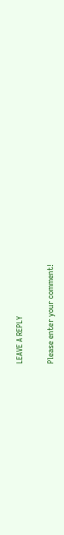LEAVE A REPLY

Please enter your comment!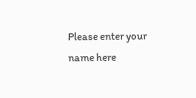Please enter your name here